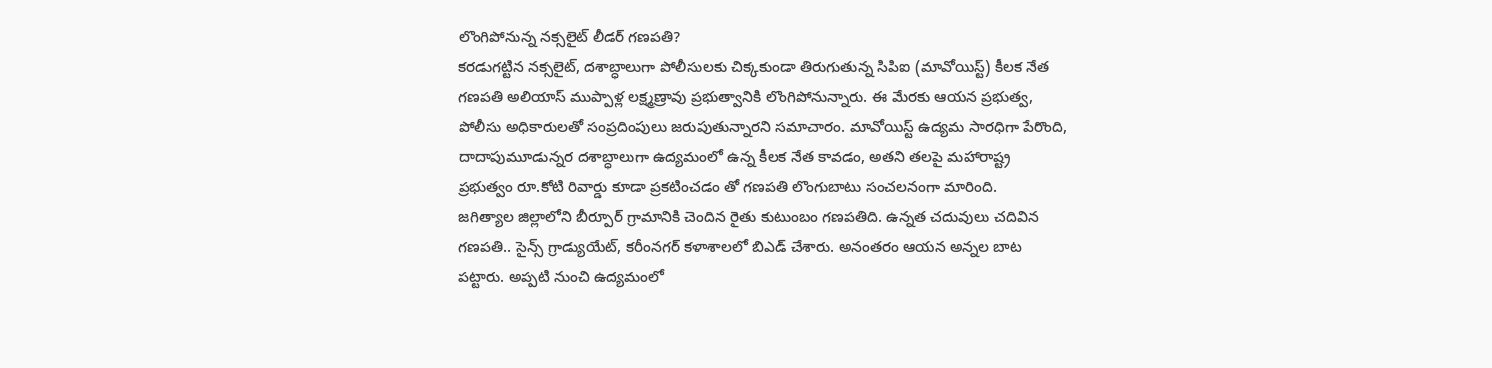లొంగిపోనున్న నక్సలైట్ లీడర్ గణపతి?
కరడుగట్టిన నక్సలైట్, దశాబ్ధాలుగా పోలీసులకు చిక్కకుండా తిరుగుతున్న సిపిఐ (మావోయిస్ట్) కీలక నేత గణపతి అలియాస్ ముప్పాళ్ల లక్ష్మణ్రావు ప్రభుత్వానికి లొంగిపోనున్నారు. ఈ మేరకు ఆయన ప్రభుత్వ, పోలీసు అధికారులతో సంప్రదింపులు జరుపుతున్నారని సమాచారం. మావోయిస్ట్ ఉద్యమ సారధిగా పేరొంది, దాదాపుమూడున్నర దశాబ్ధాలుగా ఉద్యమంలో ఉన్న కీలక నేత కావడం, అతని తలపై మహారాష్ట్ర ప్రభుత్వం రూ.కోటి రివార్డు కూడా ప్రకటించడం తో గణపతి లొంగుబాటు సంచలనంగా మారింది.
జగిత్యాల జిల్లాలోని బీర్పూర్ గ్రామానికి చెందిన రైతు కుటుంబం గణపతిది. ఉన్నత చదువులు చదివిన గణపతి.. సైన్స్ గ్రాడ్యుయేట్, కరీంనగర్ కళాశాలలో బిఎడ్ చేశారు. అనంతరం ఆయన అన్నల బాట పట్టారు. అప్పటి నుంచి ఉద్యమంలో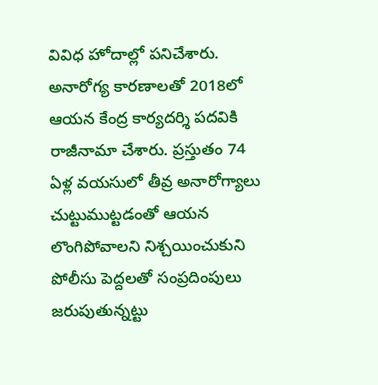వివిధ హోదాల్లో పనిచేశారు. అనారోగ్య కారణాలతో 2018లో ఆయన కేంద్ర కార్యదర్శి పదవికి రాజీనామా చేశారు. ప్రస్తుతం 74 ఏళ్ల వయసులో తీవ్ర అనారోగ్యాలు చుట్టుముట్టడంతో ఆయన లొంగిపోవాలని నిశ్చయించుకుని పోలీసు పెద్దలతో సంప్రదింపులు జరుపుతున్నట్టు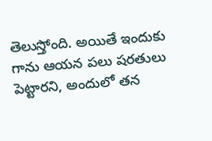తెలుస్తోంది. అయితే ఇందుకు గాను ఆయన పలు షరతులు పెట్టారని, అందులో తన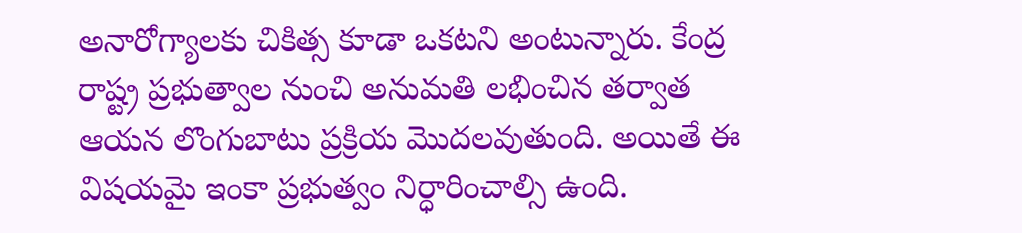అనారోగ్యాలకు చికిత్స కూడా ఒకటని అంటున్నారు. కేంద్ర రాష్ట్ర ప్రభుత్వాల నుంచి అనుమతి లభించిన తర్వాత ఆయన లొంగుబాటు ప్రక్రియ మొదలవుతుంది. అయితే ఈ విషయమై ఇంకా ప్రభుత్వం నిర్ధారించాల్సి ఉంది.